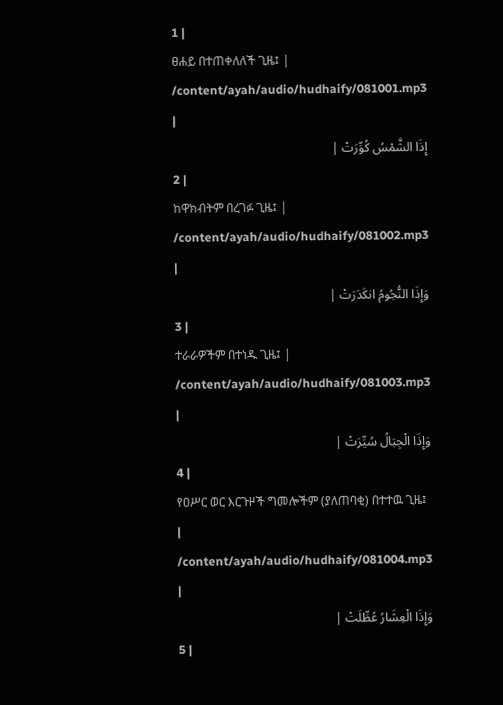1 |
ፀሐይ በተጠቀለለች ጊዜ፤ |
/content/ayah/audio/hudhaify/081001.mp3
|
إِذَا الشَّمْسُ كُوِّرَتْ |
2 |
ከዋክብትም በረገፉ ጊዜ፤ |
/content/ayah/audio/hudhaify/081002.mp3
|
وَإِذَا النُّجُومُ انكَدَرَتْ |
3 |
ተራራዎችም በተነዱ ጊዜ፤ |
/content/ayah/audio/hudhaify/081003.mp3
|
وَإِذَا الْجِبَالُ سُيِّرَتْ |
4 |
የዐሥር ወር እርጉዞች ግመሎችም (ያለጠባቂ) በተተዉ ጊዜ፤ |
/content/ayah/audio/hudhaify/081004.mp3
|
وَإِذَا الْعِشَارُ عُطِّلَتْ |
5 |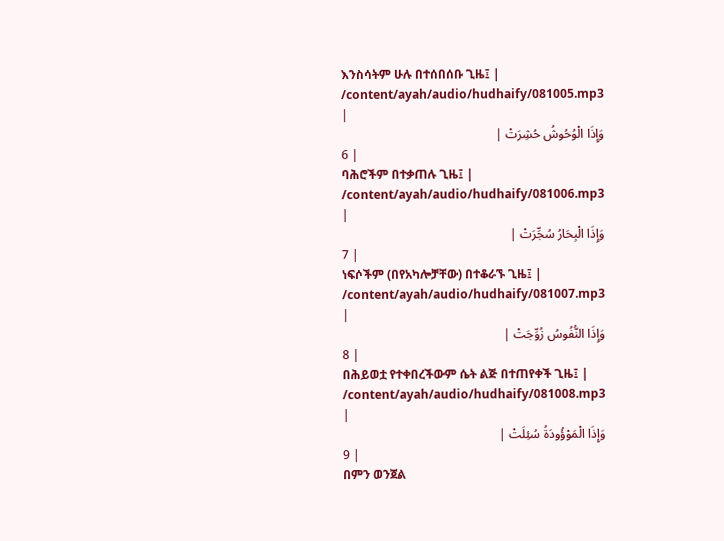እንስሳትም ሁሉ በተሰበሰቡ ጊዜ፤ |
/content/ayah/audio/hudhaify/081005.mp3
|
وَإِذَا الْوُحُوشُ حُشِرَتْ |
6 |
ባሕሮችም በተቃጠሉ ጊዜ፤ |
/content/ayah/audio/hudhaify/081006.mp3
|
وَإِذَا الْبِحَارُ سُجِّرَتْ |
7 |
ነፍሶችም (በየአካሎቻቸው) በተቆራኙ ጊዜ፤ |
/content/ayah/audio/hudhaify/081007.mp3
|
وَإِذَا النُّفُوسُ زُوِّجَتْ |
8 |
በሕይወቷ የተቀበረችውም ሴት ልጅ በተጠየቀች ጊዜ፤ |
/content/ayah/audio/hudhaify/081008.mp3
|
وَإِذَا الْمَوْؤُودَةُ سُئِلَتْ |
9 |
በምን ወንጀል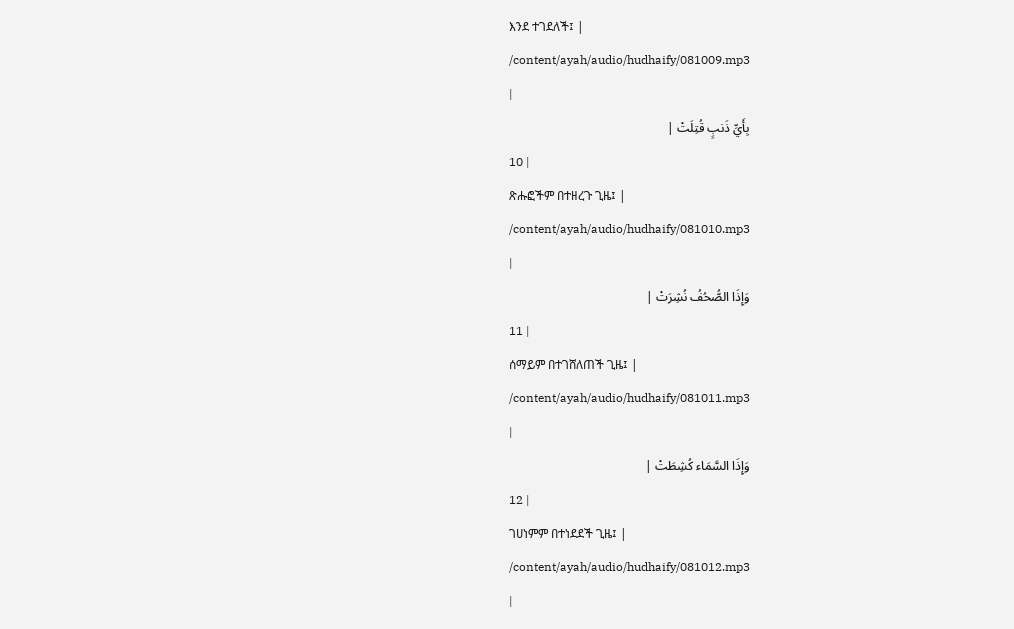እንደ ተገደለች፤ |
/content/ayah/audio/hudhaify/081009.mp3
|
بِأَيِّ ذَنبٍ قُتِلَتْ |
10 |
ጽሑፎችም በተዘረጉ ጊዜ፤ |
/content/ayah/audio/hudhaify/081010.mp3
|
وَإِذَا الصُّحُفُ نُشِرَتْ |
11 |
ሰማይም በተገሸለጠች ጊዜ፤ |
/content/ayah/audio/hudhaify/081011.mp3
|
وَإِذَا السَّمَاء كُشِطَتْ |
12 |
ገሀነምም በተነደደች ጊዜ፤ |
/content/ayah/audio/hudhaify/081012.mp3
|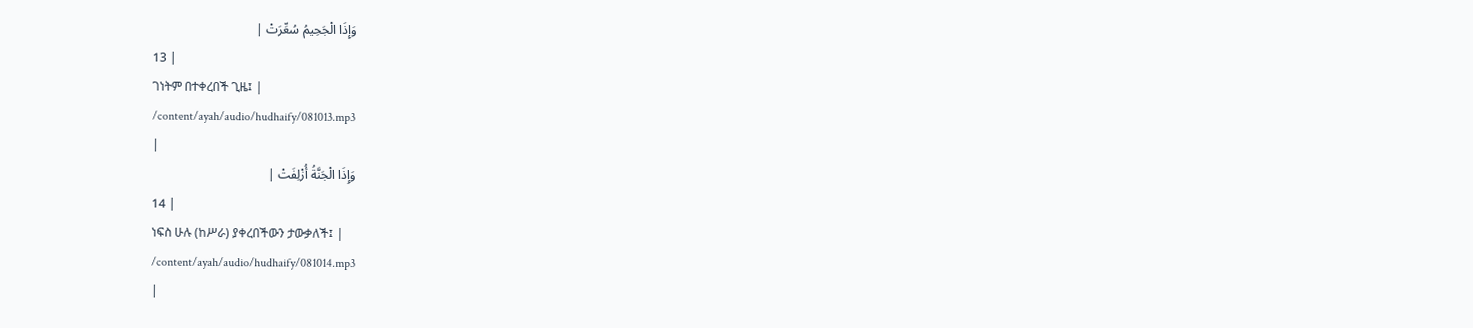وَإِذَا الْجَحِيمُ سُعِّرَتْ |
13 |
ገነትም በተቀረበች ጊዜ፤ |
/content/ayah/audio/hudhaify/081013.mp3
|
وَإِذَا الْجَنَّةُ أُزْلِفَتْ |
14 |
ነፍስ ሁሉ (ከሥራ) ያቀረበችውን ታውቃለች፤ |
/content/ayah/audio/hudhaify/081014.mp3
|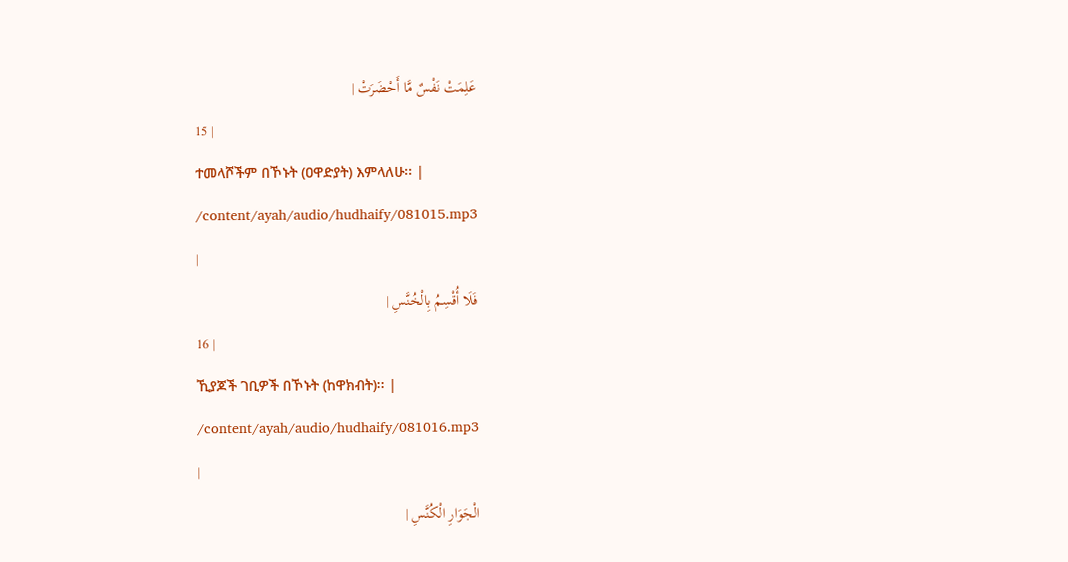عَلِمَتْ نَفْسٌ مَّا أَحْضَرَتْ |
15 |
ተመላሾችም በኾኑት (ዐዋድያት) እምላለሁ፡፡ |
/content/ayah/audio/hudhaify/081015.mp3
|
فَلَا أُقْسِمُ بِالْخُنَّسِ |
16 |
ኺያጆች ገቢዎች በኾኑት (ከዋክብት)፡፡ |
/content/ayah/audio/hudhaify/081016.mp3
|
الْجَوَارِ الْكُنَّسِ |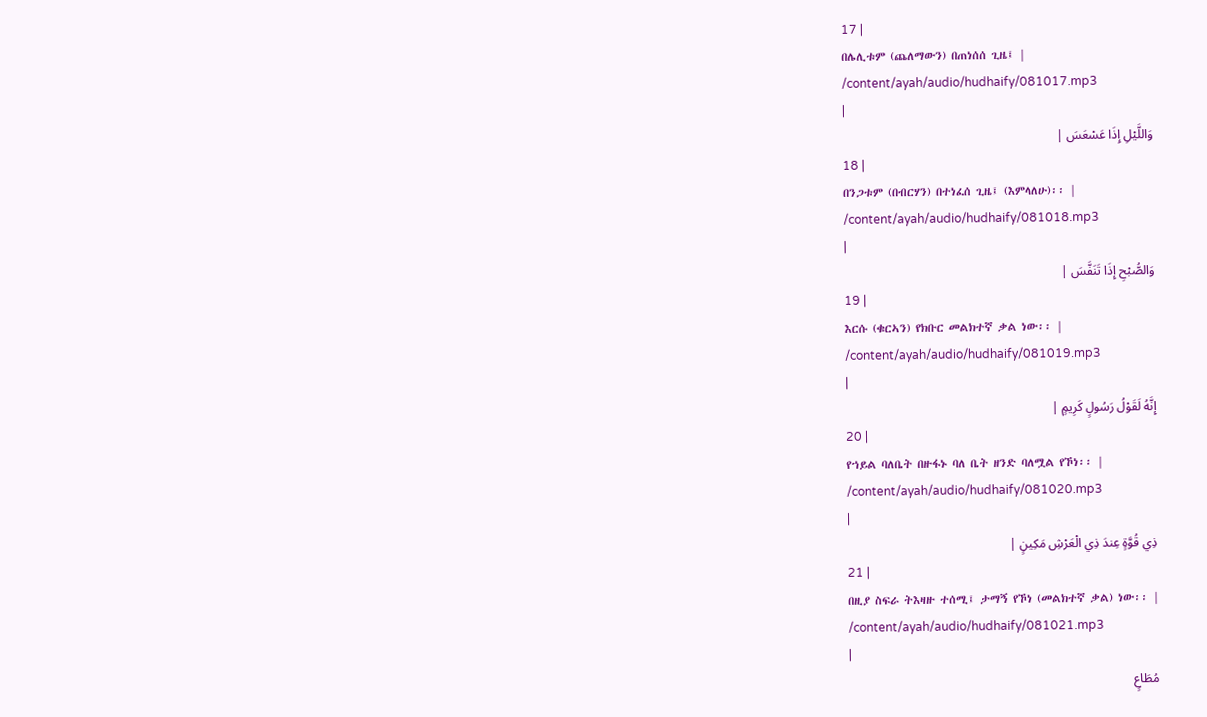17 |
በሌሊቱም (ጨለማውን) በጠነሰሰ ጊዜ፤ |
/content/ayah/audio/hudhaify/081017.mp3
|
وَاللَّيْلِ إِذَا عَسْعَسَ |
18 |
በንጋቱም (በብርሃን) በተነፈሰ ጊዜ፤ (እምላለሁ)፡፡ |
/content/ayah/audio/hudhaify/081018.mp3
|
وَالصُّبْحِ إِذَا تَنَفَّسَ |
19 |
እርሱ (ቁርኣን) የክቡር መልክተኛ ቃል ነው፡፡ |
/content/ayah/audio/hudhaify/081019.mp3
|
إِنَّهُ لَقَوْلُ رَسُولٍ كَرِيمٍ |
20 |
የኀይል ባለቤት በዙፋኑ ባለ ቤት ዘንድ ባለሟል የኾነ፡፡ |
/content/ayah/audio/hudhaify/081020.mp3
|
ذِي قُوَّةٍ عِندَ ذِي الْعَرْشِ مَكِينٍ |
21 |
በዚያ ስፍራ ትእዛዙ ተሰሚ፤ ታማኝ የኾነ (መልክተኛ ቃል) ነው፡፡ |
/content/ayah/audio/hudhaify/081021.mp3
|
مُطَاعٍ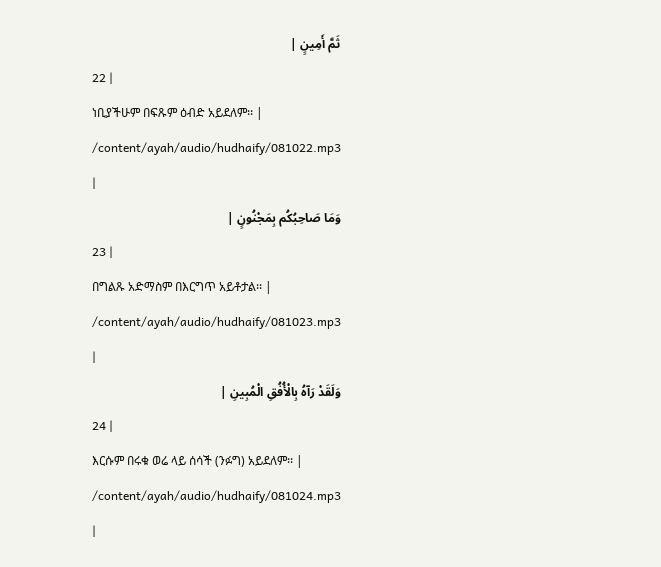ثَمَّ أَمِينٍ |
22 |
ነቢያችሁም በፍጹም ዕብድ አይደለም፡፡ |
/content/ayah/audio/hudhaify/081022.mp3
|
وَمَا صَاحِبُكُم بِمَجْنُونٍ |
23 |
በግልጹ አድማስም በእርግጥ አይቶታል፡፡ |
/content/ayah/audio/hudhaify/081023.mp3
|
وَلَقَدْ رَآهُ بِالْأُفُقِ الْمُبِينِ |
24 |
እርሱም በሩቁ ወሬ ላይ ሰሳች (ንፉግ) አይደለም፡፡ |
/content/ayah/audio/hudhaify/081024.mp3
|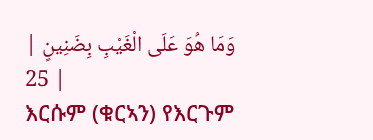وَمَا هُوَ عَلَى الْغَيْبِ بِضَنِينٍ |
25 |
እርሱም (ቁርኣን) የእርጉም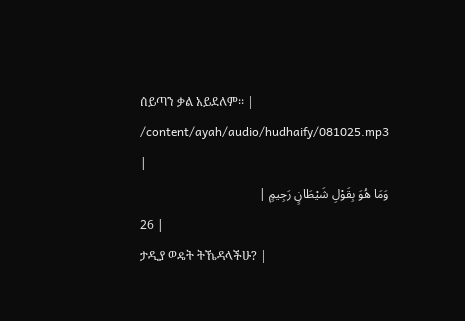ሰይጣን ቃል አይደለም፡፡ |
/content/ayah/audio/hudhaify/081025.mp3
|
وَمَا هُوَ بِقَوْلِ شَيْطَانٍ رَجِيمٍ |
26 |
ታዲያ ወዴት ትኼዳላችሁ? |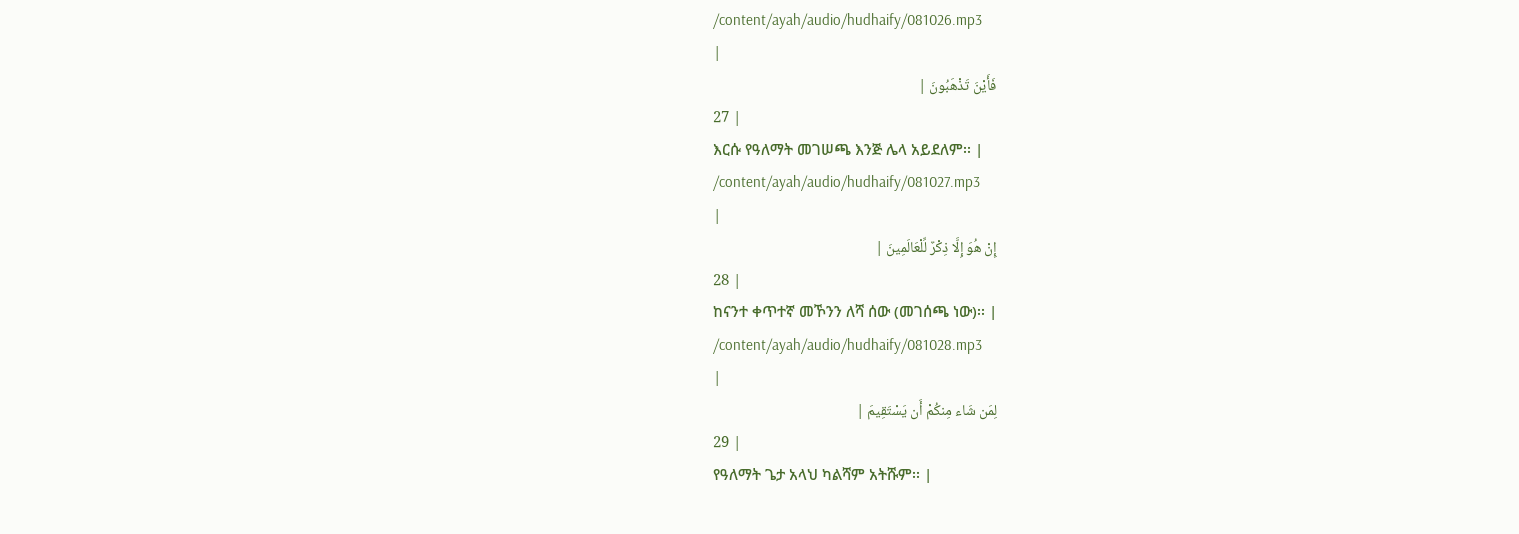/content/ayah/audio/hudhaify/081026.mp3
|
فَأَيْنَ تَذْهَبُونَ |
27 |
እርሱ የዓለማት መገሠጫ እንጅ ሌላ አይደለም፡፡ |
/content/ayah/audio/hudhaify/081027.mp3
|
إِنْ هُوَ إِلَّا ذِكْرٌ لِّلْعَالَمِينَ |
28 |
ከናንተ ቀጥተኛ መኾንን ለሻ ሰው (መገሰጫ ነው)፡፡ |
/content/ayah/audio/hudhaify/081028.mp3
|
لِمَن شَاء مِنكُمْ أَن يَسْتَقِيمَ |
29 |
የዓለማት ጌታ አላህ ካልሻም አትሹም፡፡ |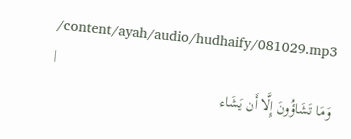/content/ayah/audio/hudhaify/081029.mp3
|
وَمَا تَشَاؤُونَ إِلَّا أَن يَشَاء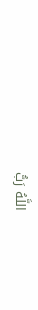اللَّهُ رَبُّ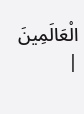الْعَالَمِينَ |